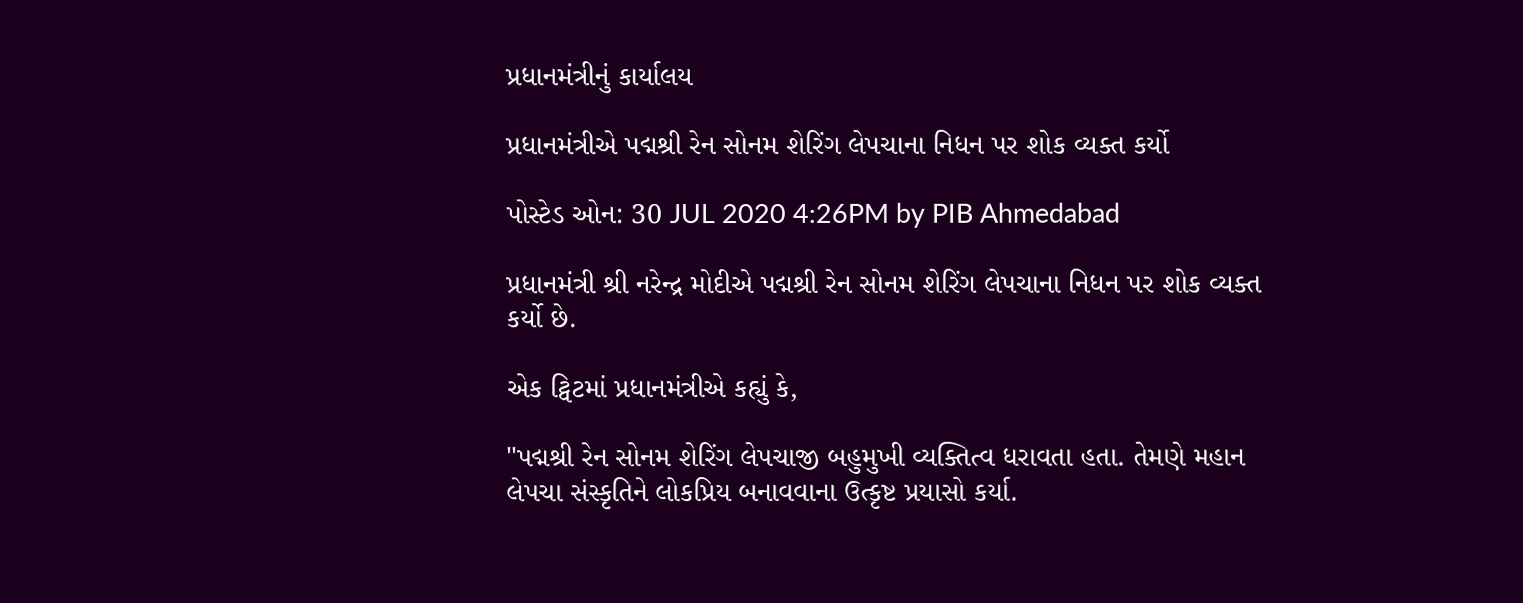પ્રધાનમંત્રીનું કાર્યાલય

પ્રધાનમંત્રીએ પદ્મશ્રી રેન સોનમ શેરિંગ લેપચાના નિધન પર શોક વ્યક્ત કર્યો

પોસ્ટેડ ઓન: 30 JUL 2020 4:26PM by PIB Ahmedabad

પ્રધાનમંત્રી શ્રી નરેન્દ્ર મોદીએ પદ્મશ્રી રેન સોનમ શેરિંગ લેપચાના નિધન પર શોક વ્યક્ત કર્યો છે.

એક ટ્વિટમાં પ્રધાનમંત્રીએ કહ્યું કે,

"પદ્મશ્રી રેન સોનમ શેરિંગ લેપચાજી બહુમુખી વ્યક્તિત્વ ધરાવતા હતા. તેમણે મહાન લેપચા સંસ્કૃતિને લોકપ્રિય બનાવવાના ઉત્કૃષ્ટ પ્રયાસો કર્યા.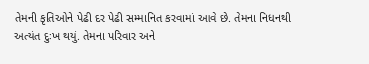તેમની કૃતિઓને પેઢી દર પેઢી સમ્માનિત કરવામાં આવે છે. તેમના નિધનથી અત્યંત દુઃખ થયું. તેમના પરિવાર અને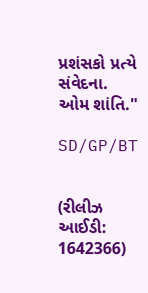પ્રશંસકો પ્રત્યે સંવેદના. ઓમ શાંતિ."

SD/GP/BT


(રીલીઝ આઈડી: 1642366)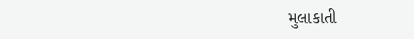મુલાકાતી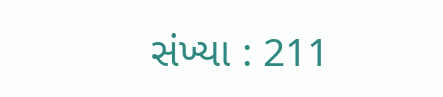સંખ્યા : 211